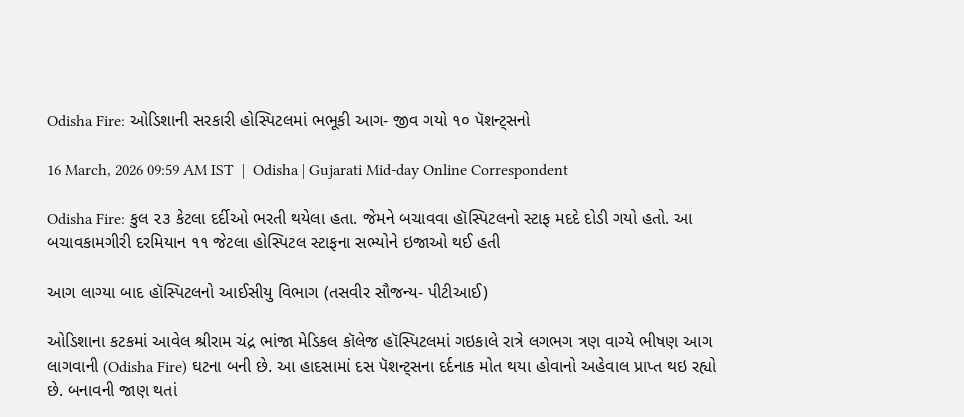Odisha Fire: ઓડિશાની સરકારી હોસ્પિટલમાં ભભૂકી આગ- જીવ ગયો ૧૦ પૅશન્ટ્સનો

16 March, 2026 09:59 AM IST  |  Odisha | Gujarati Mid-day Online Correspondent

Odisha Fire: કુલ ૨૩ કેટલા દર્દીઓ ભરતી થયેલા હતા. જેમને બચાવવા હૉસ્પિટલનો સ્ટાફ મદદે દોડી ગયો હતો. આ બચાવકામગીરી દરમિયાન ૧૧ જેટલા હોસ્પિટલ સ્ટાફના સભ્યોને ઇજાઓ થઈ હતી

આગ લાગ્યા બાદ હૉસ્પિટલનો આઈસીયુ વિભાગ (તસવીર સૌજન્ય- પીટીઆઈ)

ઓડિશાના કટકમાં આવેલ શ્રીરામ ચંદ્ર ભાંજા મેડિકલ કૉલેજ હૉસ્પિટલમાં ગઇકાલે રાત્રે લગભગ ત્રણ વાગ્યે ભીષણ આગ લાગવાની (Odisha Fire) ઘટના બની છે. આ હાદસામાં દસ પૅશન્ટ્સના દર્દનાક મોત થયા હોવાનો અહેવાલ પ્રાપ્ત થઇ રહ્યો છે. બનાવની જાણ થતાં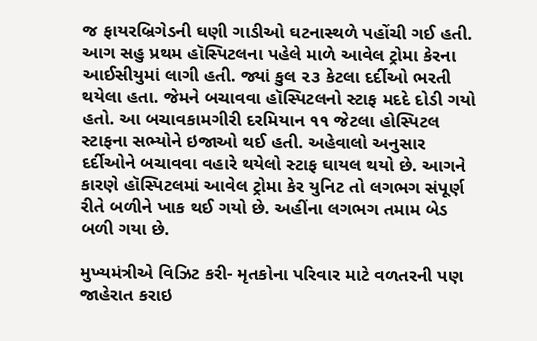જ ફાયરબ્રિગેડની ઘણી ગાડીઓ ઘટનાસ્થળે પહોંચી ગઈ હતી. આગ સહુ પ્રથમ હૉસ્પિટલના પહેલે માળે આવેલ ટ્રોમા કેરના આઈસીયુમાં લાગી હતી. જ્યાં કુલ ૨૩ કેટલા દર્દીઓ ભરતી થયેલા હતા. જેમને બચાવવા હૉસ્પિટલનો સ્ટાફ મદદે દોડી ગયો હતો. આ બચાવકામગીરી દરમિયાન ૧૧ જેટલા હોસ્પિટલ સ્ટાફના સભ્યોને ઇજાઓ થઈ હતી. અહેવાલો અનુસાર દર્દીઓને બચાવવા વહારે થયેલો સ્ટાફ ઘાયલ થયો છે. આગને કારણે હૉસ્પિટલમાં આવેલ ટ્રોમા કેર યુનિટ તો લગભગ સંપૂર્ણ રીતે બળીને ખાક થઈ ગયો છે. અહીંના લગભગ તમામ બેડ બળી ગયા છે.

મુખ્યમંત્રીએ વિઝિટ કરી- મૃતકોના પરિવાર માટે વળતરની પણ જાહેરાત કરાઇ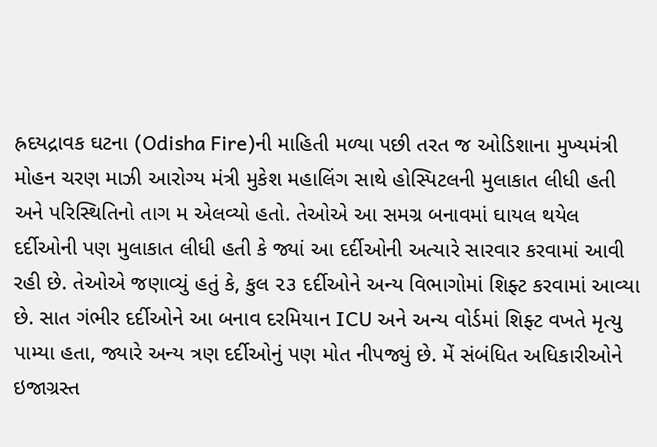હ્રદયદ્રાવક ઘટના (Odisha Fire)ની માહિતી મળ્યા પછી તરત જ ઓડિશાના મુખ્યમંત્રી મોહન ચરણ માઝી આરોગ્ય મંત્રી મુકેશ મહાલિંગ સાથે હોસ્પિટલની મુલાકાત લીધી હતી અને પરિસ્થિતિનો તાગ મ એલવ્યો હતો. તેઓએ આ સમગ્ર બનાવમાં ઘાયલ થયેલ દર્દીઓની પણ મુલાકાત લીધી હતી કે જ્યાં આ દર્દીઓની અત્યારે સારવાર કરવામાં આવી રહી છે. તેઓએ જણાવ્યું હતું કે, કુલ ૨૩ દર્દીઓને અન્ય વિભાગોમાં શિફ્ટ કરવામાં આવ્યા છે. સાત ગંભીર દર્દીઓને આ બનાવ દરમિયાન ICU અને અન્ય વોર્ડમાં શિફ્ટ વખતે મૃત્યુ પામ્યા હતા, જ્યારે અન્ય ત્રણ દર્દીઓનું પણ મોત નીપજ્યું છે. મેં સંબંધિત અધિકારીઓને ઇજાગ્રસ્ત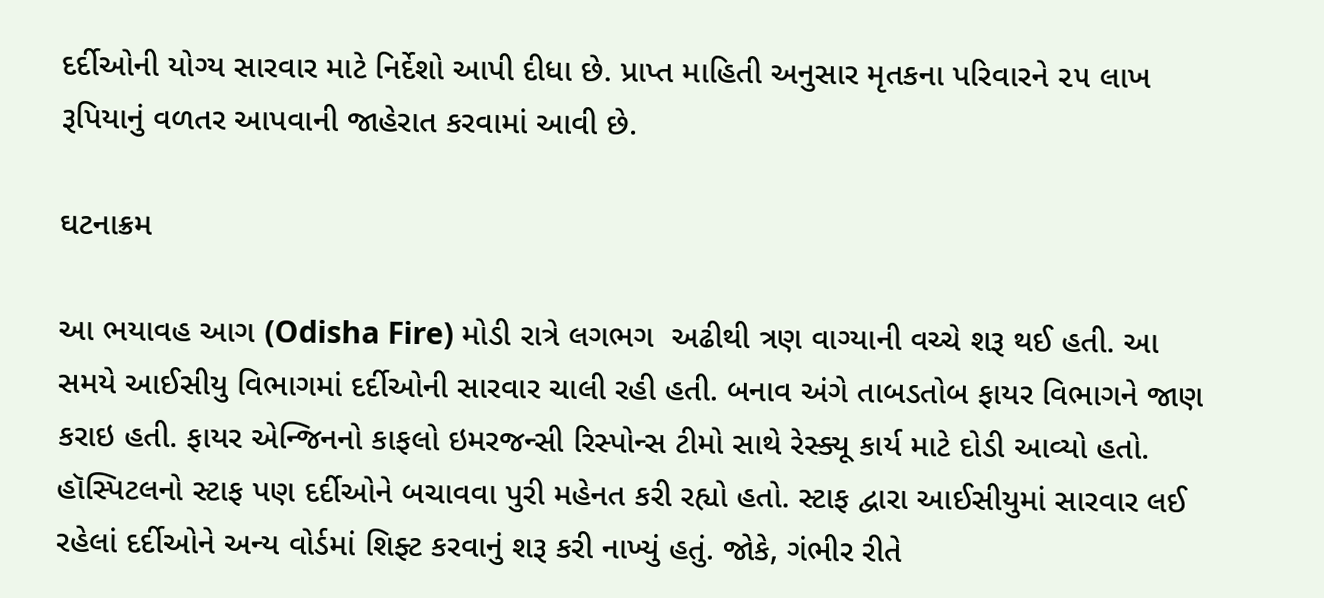દર્દીઓની યોગ્ય સારવાર માટે નિર્દેશો આપી દીધા છે. પ્રાપ્ત માહિતી અનુસાર મૃતકના પરિવારને ૨૫ લાખ રૂપિયાનું વળતર આપવાની જાહેરાત કરવામાં આવી છે.

ઘટનાક્રમ

આ ભયાવહ આગ (Odisha Fire) મોડી રાત્રે લગભગ  અઢીથી ત્રણ વાગ્યાની વચ્ચે શરૂ થઈ હતી. આ સમયે આઈસીયુ વિભાગમાં દર્દીઓની સારવાર ચાલી રહી હતી. બનાવ અંગે તાબડતોબ ફાયર વિભાગને જાણ કરાઇ હતી. ફાયર એન્જિનનો કાફલો ઇમરજન્સી રિસ્પોન્સ ટીમો સાથે રેસ્ક્યૂ કાર્ય માટે દોડી આવ્યો હતો. હૉસ્પિટલનો સ્ટાફ પણ દર્દીઓને બચાવવા પુરી મહેનત કરી રહ્યો હતો. સ્ટાફ દ્વારા આઈસીયુમાં સારવાર લઈ રહેલાં દર્દીઓને અન્ય વોર્ડમાં શિફ્ટ કરવાનું શરૂ કરી નાખ્યું હતું. જોકે, ગંભીર રીતે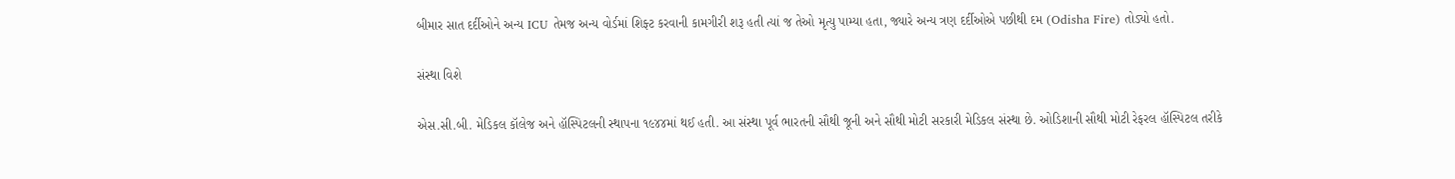બીમાર સાત દર્દીઓને અન્ય ICU તેમજ અન્ય વોર્ડમાં શિફ્ટ કરવાની કામગીરી શરૂ હતી ત્યાં જ તેઓ મૃત્યુ પામ્યા હતા, જ્યારે અન્ય ત્રણ દર્દીઓએ પછીથી દમ (Odisha Fire) તોડ્યો હતો.

સંસ્થા વિશે

એસ.સી.બી. મેડિકલ કૉલેજ અને હૉસ્પિટલની સ્થાપના ૧૯૪૪માં થઈ હતી. આ સંસ્થા પૂર્વ ભારતની સૌથી જૂની અને સૌથી મોટી સરકારી મેડિકલ સંસ્થા છે. ઓડિશાની સૌથી મોટી રેફરલ હૉસ્પિટલ તરીકે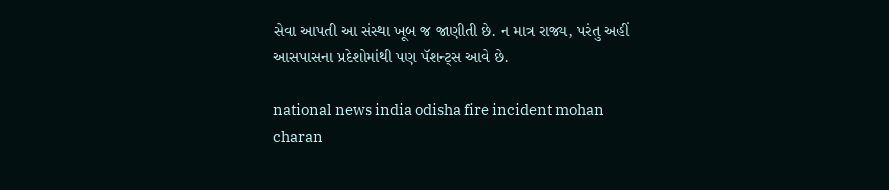સેવા આપતી આ સંસ્થા ખૂબ જ જાણીતી છે. ન માત્ર રાજ્ય, પરંતુ અહીં આસપાસના પ્રદેશોમાંથી પણ પૅશન્ટ્સ આવે છે.

national news india odisha fire incident mohan charan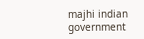majhi indian government